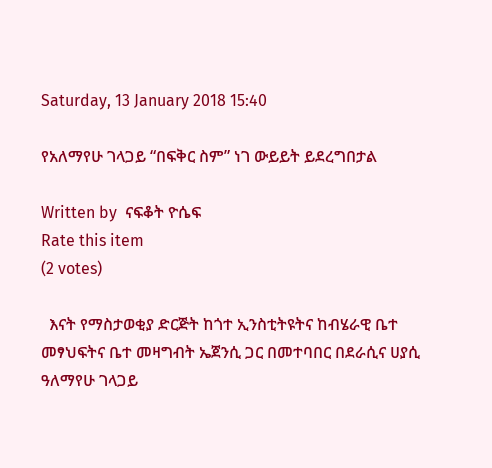Saturday, 13 January 2018 15:40

የአለማየሁ ገላጋይ “በፍቅር ስም” ነገ ውይይት ይደረግበታል

Written by  ናፍቆት ዮሴፍ
Rate this item
(2 votes)

  እናት የማስታወቂያ ድርጅት ከጎተ ኢንስቲትዩትና ከብሄራዊ ቤተ መፃህፍትና ቤተ መዛግብት ኤጀንሲ ጋር በመተባበር በደራሲና ሀያሲ ዓለማየሁ ገላጋይ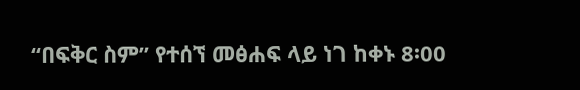“በፍቅር ስም” የተሰኘ መፅሐፍ ላይ ነገ ከቀኑ 8፡00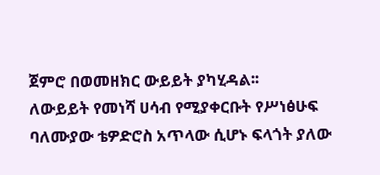ጀምሮ በወመዘክር ውይይት ያካሂዳል፡፡
ለውይይት የመነሻ ሀሳብ የሚያቀርቡት የሥነፅሁፍ ባለሙያው ቴዎድሮስ አጥላው ሲሆኑ ፍላጎት ያለው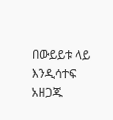በውይይቱ ላይ እንዲሳተፍ አዘጋጁ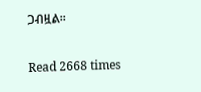ጋብዟል፡፡

Read 2668 times